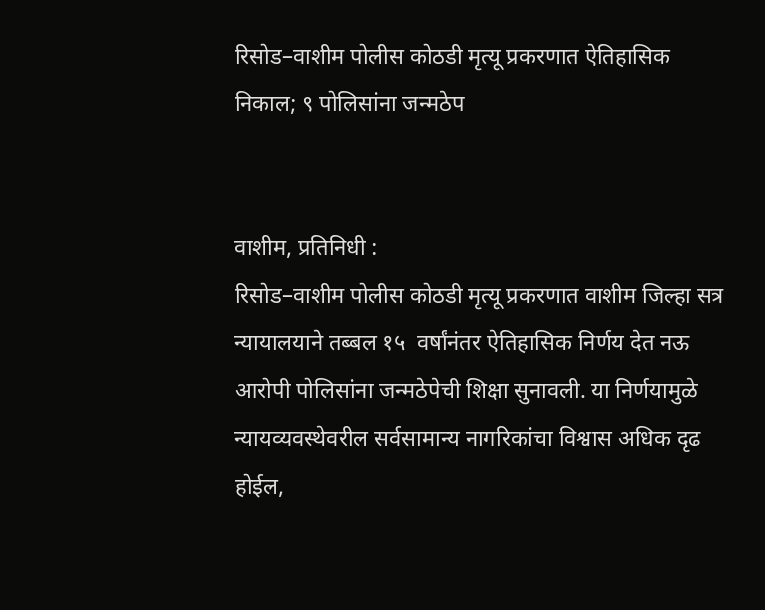रिसोड–वाशीम पोलीस कोठडी मृत्यू प्रकरणात ऐतिहासिक निकाल; ९ पोलिसांना जन्मठेप


वाशीम, प्रतिनिधी :
रिसोड–वाशीम पोलीस कोठडी मृत्यू प्रकरणात वाशीम जिल्हा सत्र न्यायालयाने तब्बल १५  वर्षांनंतर ऐतिहासिक निर्णय देत नऊ आरोपी पोलिसांना जन्मठेपेची शिक्षा सुनावली. या निर्णयामुळे न्यायव्यवस्थेवरील सर्वसामान्य नागरिकांचा विश्वास अधिक दृढ होईल,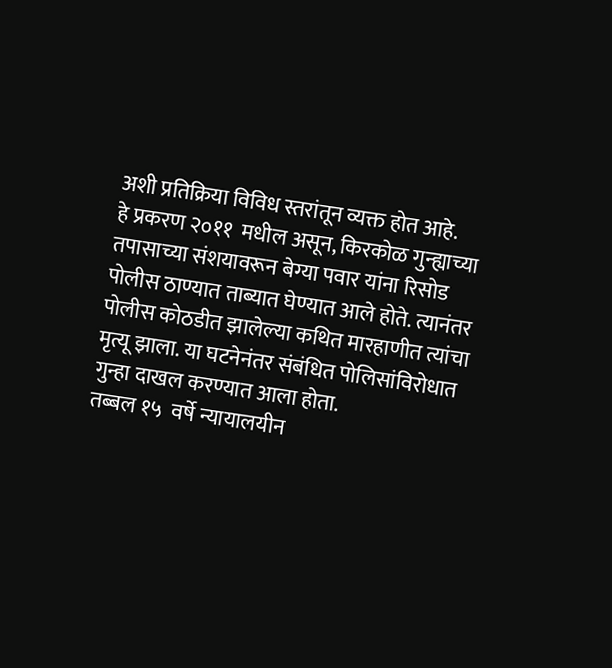अशी प्रतिक्रिया विविध स्तरांतून व्यक्त होत आहे.
हे प्रकरण २०११  मधील असून, किरकोळ गुन्ह्याच्या तपासाच्या संशयावरून बेग्या पवार यांना रिसोड पोलीस ठाण्यात ताब्यात घेण्यात आले होते. त्यानंतर पोलीस कोठडीत झालेल्या कथित मारहाणीत त्यांचा मृत्यू झाला. या घटनेनंतर संबंधित पोलिसांविरोधात गुन्हा दाखल करण्यात आला होता.
तब्बल १५  वर्षे न्यायालयीन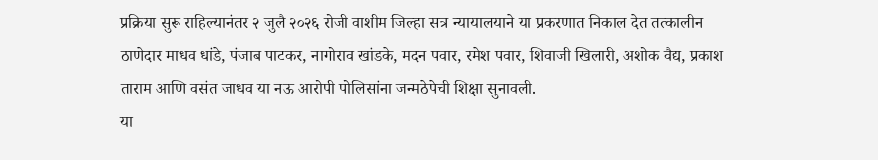प्रक्रिया सुरू राहिल्यानंतर २ जुलै २०२६ रोजी वाशीम जिल्हा सत्र न्यायालयाने या प्रकरणात निकाल देत तत्कालीन ठाणेदार माधव धांडे, पंजाब पाटकर, नागोराव खांडके, मदन पवार, रमेश पवार, शिवाजी खिलारी, अशोक वैद्य, प्रकाश ताराम आणि वसंत जाधव या नऊ आरोपी पोलिसांना जन्मठेपेची शिक्षा सुनावली.
या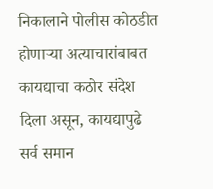निकालाने पोलीस कोठडीत होणाऱ्या अत्याचारांबाबत कायद्याचा कठोर संदेश दिला असून, कायद्यापुढे सर्व समान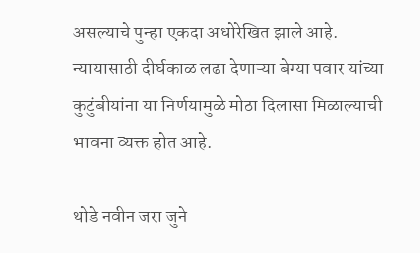असल्याचे पुन्हा एकदा अधोरेखित झाले आहे. न्यायासाठी दीर्घकाळ लढा देणाऱ्या बेग्या पवार यांच्या कुटुंबीयांना या निर्णयामुळे मोठा दिलासा मिळाल्याची भावना व्यक्त होत आहे.

थोडे नवीन जरा जुने